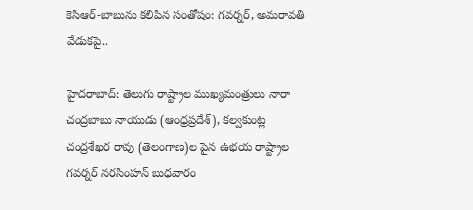కెసిఆర్-బాబును కలిపిన సంతోషం: గవర్నర్, అమరావతి వేడుకపై..

హైదరాబాద్: తెలుగు రాష్ట్రాల ముఖ్యమంత్రులు నారా చంద్రబాబు నాయుడు (ఆంధ్రప్రదేశ్), కల్వకుంట్ల చంద్రశేఖర రావు (తెలంగాణ)ల పైన ఉభయ రాష్ట్రాల గవర్నర్ నరసింహన్ బుధవారం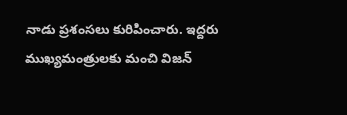నాడు ప్రశంసలు కురిపించారు. ఇద్దరు ముఖ్యమంత్రులకు మంచి విజన్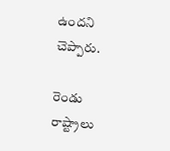ఉందని చెప్పారు.

రెండు రాష్ట్రాలు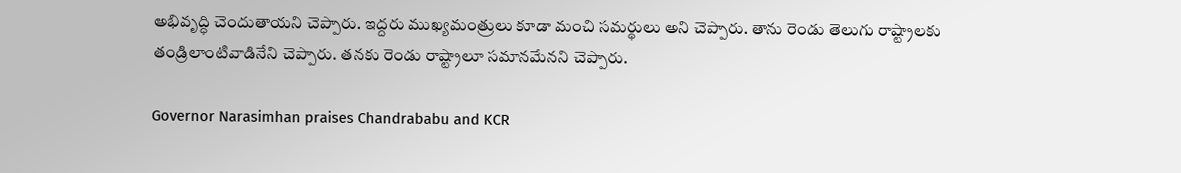అభివృద్ధి చెందుతాయని చెప్పారు. ఇద్దరు ముఖ్యమంత్రులు కూడా మంచి సమర్థులు అని చెప్పారు. తాను రెండు తెలుగు రాష్ట్రాలకు తండ్రిలాంటివాడినేని చెప్పారు. తనకు రెండు రాష్ట్రాలూ సమానమేనని చెప్పారు.

Governor Narasimhan praises Chandrababu and KCR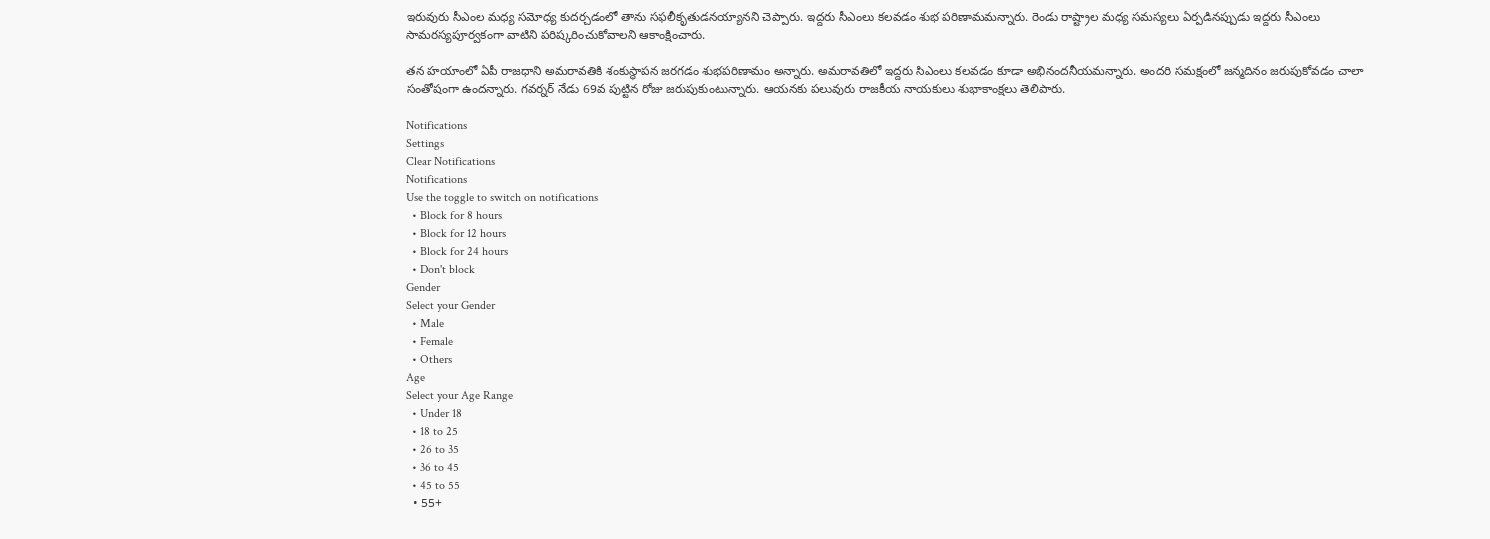ఇరువురు సీఎంల మధ్య సమోధ్య కుదర్చడంలో తాను సఫలీకృతుడనయ్యానని చెప్పారు. ఇద్దరు సీఎంలు కలవడం శుభ పరిణామమన్నారు. రెండు రాష్ట్రాల మధ్య సమస్యలు ఏర్పడినప్పుడు ఇద్దరు సీఎంలు సామరస్యపూర్వకంగా వాటిని పరిష్కరించుకోవాలని ఆకాంక్షించారు.

తన హయాంలో ఏపీ రాజధాని అమరావతికి శంకుస్థాపన జరగడం శుభపరిణామం అన్నారు. అమరావతిలో ఇద్దరు సిఎంలు కలవడం కూడా అభినందనీయమన్నారు. అందరి సమక్షంలో జన్మదినం జరుపుకోవడం చాలా సంతోషంగా ఉందన్నారు. గవర్నర్ నేడు 69వ పుట్టిన రోజు జరుపుకుంటున్నారు. ఆయనకు పలువురు రాజకీయ నాయకులు శుభాకాంక్షలు తెలిపారు.

Notifications
Settings
Clear Notifications
Notifications
Use the toggle to switch on notifications
  • Block for 8 hours
  • Block for 12 hours
  • Block for 24 hours
  • Don't block
Gender
Select your Gender
  • Male
  • Female
  • Others
Age
Select your Age Range
  • Under 18
  • 18 to 25
  • 26 to 35
  • 36 to 45
  • 45 to 55
  • 55+